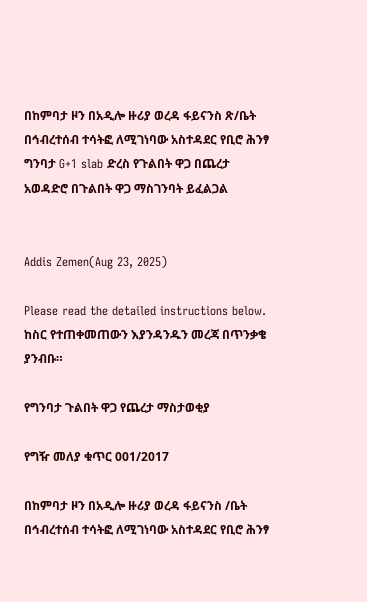በከምባታ ዞን በአዲሎ ዙሪያ ወረዳ ፋይናንስ ጽ/ቤት በኅብረተሰብ ተሳትፎ ለሚገነባው አስተዳደር የቢሮ ሕንፃ ግንባታ G+1 slab ድረስ የጉልበት ዋጋ በጨረታ አወዳድሮ በጉልበት ዋጋ ማስገንባት ይፈልጋል


Addis Zemen(Aug 23, 2025)

Please read the detailed instructions below. ከስር የተጠቀመጠውን እያንዳንዱን መረጃ በጥንቃቄ ያንብቡ።

የግንባታ ጉልበት ዋጋ የጨረታ ማስታወቂያ

የግዥ መለያ ቁጥር 001/2017

በከምባታ ዞን በአዲሎ ዙሪያ ወረዳ ፋይናንስ /ቤት በኅብረተሰብ ተሳትፎ ለሚገነባው አስተዳደር የቢሮ ሕንፃ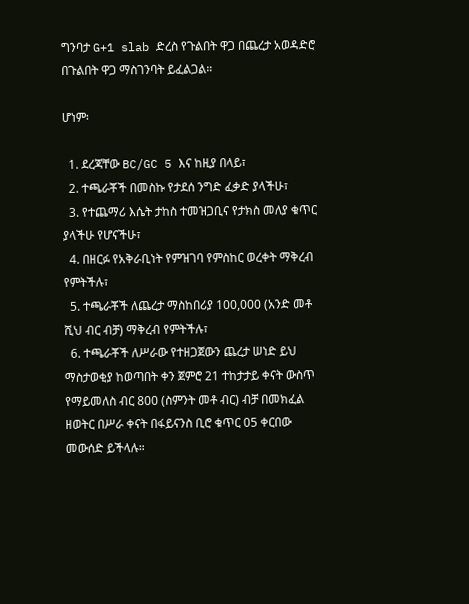ግንባታ G+1 slab ድረስ የጉልበት ዋጋ በጨረታ አወዳድሮ በጉልበት ዋጋ ማስገንባት ይፈልጋል።

ሆነም፡

  1. ደረጃቸው BC/GC 5 እና ከዚያ በላይ፣
  2. ተጫራቾች በመስኩ የታደሰ ንግድ ፈቃድ ያላችሁ፣
  3. የተጨማሪ እሴት ታከስ ተመዝጋቢና የታክስ መለያ ቁጥር ያላችሁ የሆናችሁ፣
  4. በዘርፉ የአቅራቢነት የምዝገባ የምስከር ወረቀት ማቅረብ የምትችሉ፣
  5. ተጫራቾች ለጨረታ ማስከበሪያ 100,000 (አንድ መቶ ሺህ ብር ብቻ) ማቅረብ የምትችሉ፣
  6. ተጫራቾች ለሥራው የተዘጋጀውን ጨረታ ሠነድ ይህ ማስታወቂያ ከወጣበት ቀን ጀምሮ 21 ተከታታይ ቀናት ውስጥ የማይመለስ ብር 800 (ስምንት መቶ ብር) ብቻ በመክፈል ዘወትር በሥራ ቀናት በፋይናንስ ቢሮ ቁጥር 05 ቀርበው መውሰድ ይችላሉ።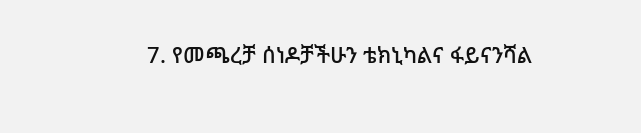7. የመጫረቻ ሰነዶቻችሁን ቴክኒካልና ፋይናንሻል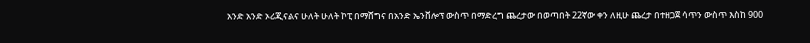አንድ አንድ ኦሪጂናልና ሁለት ሁለት ኮፒ በማሸግና በአንድ ኤንቨሎፕ ውስጥ በማድረግ ጨረታው በወጣበት 22ኛው ቀን ለዚሁ ጨረታ በተዘጋጀ ሳጥን ውስጥ እስከ 900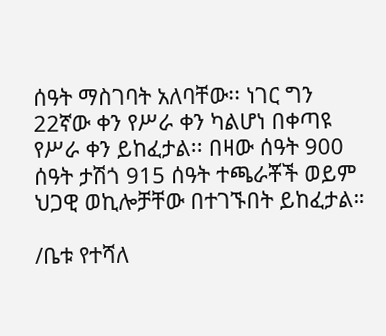ሰዓት ማስገባት አለባቸው፡፡ ነገር ግን 22ኛው ቀን የሥራ ቀን ካልሆነ በቀጣዩ የሥራ ቀን ይከፈታል፡፡ በዛው ሰዓት 900 ሰዓት ታሽጎ 915 ሰዓት ተጫራቾች ወይም ህጋዊ ወኪሎቻቸው በተገኙበት ይከፈታል።

/ቤቱ የተሻለ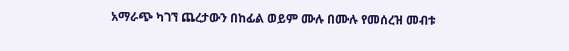አማራጭ ካገኘ ጨረታውን በከፊል ወይም ሙሉ በሙሉ የመሰረዝ መብቱ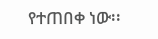የተጠበቀ ነው፡፡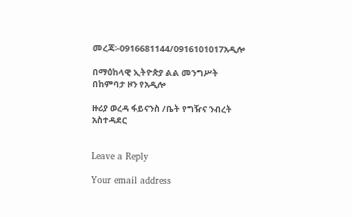መረጃ፡-0916681144/0916101017አዲሎ

በማዕከላዊ ኢትዮጵያ ልል መንግሥት በከምባታ ዞን የአዲሎ

ዙሪያ ወረዳ ፋይናንስ /ቤት የግዥና ንብረት አስተዳደር


Leave a Reply

Your email address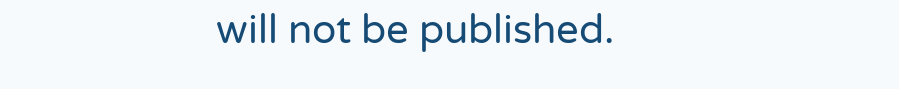will not be published.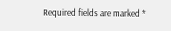Required fields are marked *